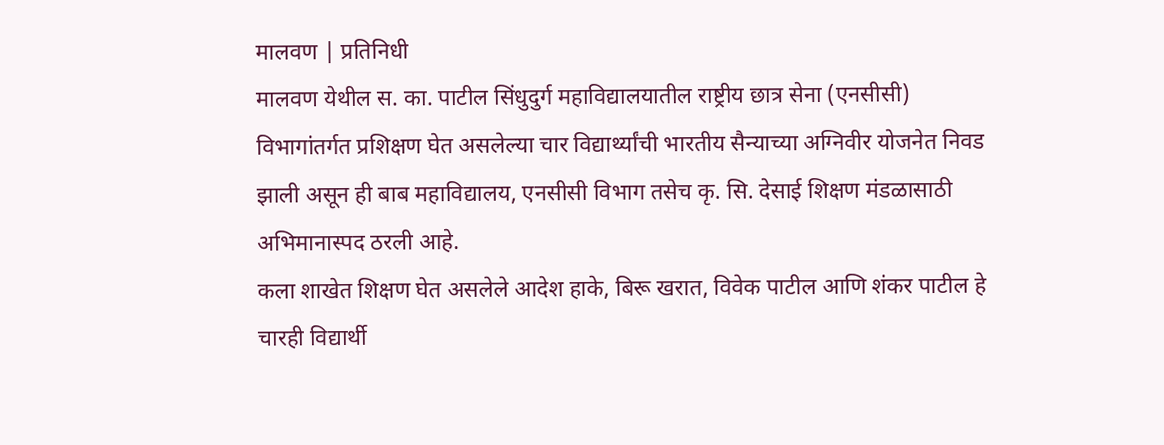मालवण | प्रतिनिधी
मालवण येथील स. का. पाटील सिंधुदुर्ग महाविद्यालयातील राष्ट्रीय छात्र सेना (एनसीसी) विभागांतर्गत प्रशिक्षण घेत असलेल्या चार विद्यार्थ्यांची भारतीय सैन्याच्या अग्निवीर योजनेत निवड झाली असून ही बाब महाविद्यालय, एनसीसी विभाग तसेच कृ. सि. देसाई शिक्षण मंडळासाठी अभिमानास्पद ठरली आहे.
कला शाखेत शिक्षण घेत असलेले आदेश हाके, बिरू खरात, विवेक पाटील आणि शंकर पाटील हे चारही विद्यार्थी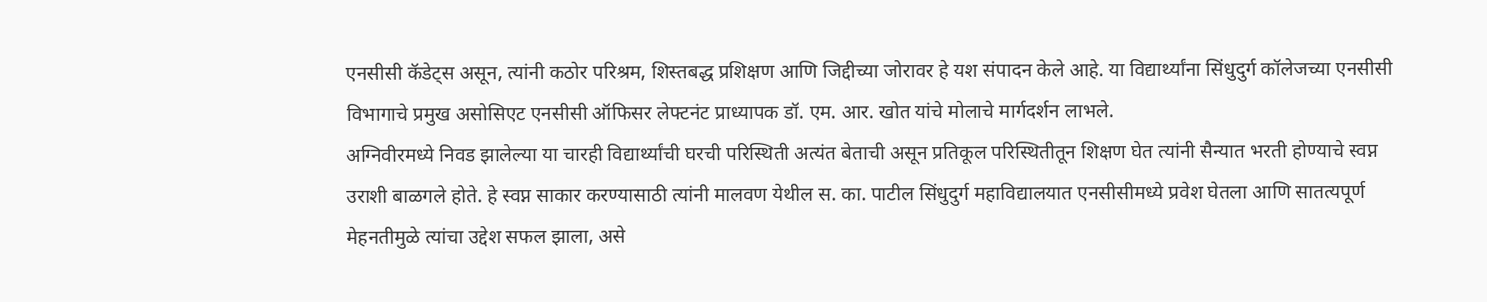एनसीसी कॅडेट्स असून, त्यांनी कठोर परिश्रम, शिस्तबद्ध प्रशिक्षण आणि जिद्दीच्या जोरावर हे यश संपादन केले आहे. या विद्यार्थ्यांना सिंधुदुर्ग कॉलेजच्या एनसीसी विभागाचे प्रमुख असोसिएट एनसीसी ऑफिसर लेफ्टनंट प्राध्यापक डॉ. एम. आर. खोत यांचे मोलाचे मार्गदर्शन लाभले.
अग्निवीरमध्ये निवड झालेल्या या चारही विद्यार्थ्यांची घरची परिस्थिती अत्यंत बेताची असून प्रतिकूल परिस्थितीतून शिक्षण घेत त्यांनी सैन्यात भरती होण्याचे स्वप्न उराशी बाळगले होते. हे स्वप्न साकार करण्यासाठी त्यांनी मालवण येथील स. का. पाटील सिंधुदुर्ग महाविद्यालयात एनसीसीमध्ये प्रवेश घेतला आणि सातत्यपूर्ण मेहनतीमुळे त्यांचा उद्देश सफल झाला, असे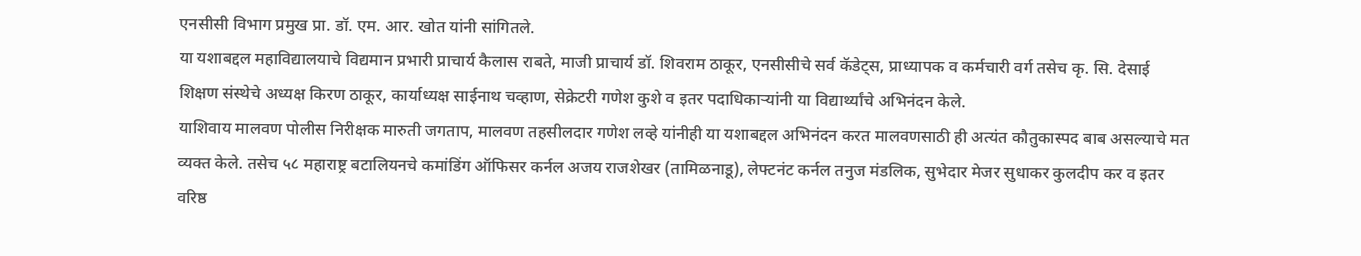एनसीसी विभाग प्रमुख प्रा. डॉ. एम. आर. खोत यांनी सांगितले.
या यशाबद्दल महाविद्यालयाचे विद्यमान प्रभारी प्राचार्य कैलास राबते, माजी प्राचार्य डॉ. शिवराम ठाकूर, एनसीसीचे सर्व कॅडेट्स, प्राध्यापक व कर्मचारी वर्ग तसेच कृ. सि. देसाई शिक्षण संस्थेचे अध्यक्ष किरण ठाकूर, कार्याध्यक्ष साईनाथ चव्हाण, सेक्रेटरी गणेश कुशे व इतर पदाधिकाऱ्यांनी या विद्यार्थ्यांचे अभिनंदन केले.
याशिवाय मालवण पोलीस निरीक्षक मारुती जगताप, मालवण तहसीलदार गणेश लव्हे यांनीही या यशाबद्दल अभिनंदन करत मालवणसाठी ही अत्यंत कौतुकास्पद बाब असल्याचे मत व्यक्त केले. तसेच ५८ महाराष्ट्र बटालियनचे कमांडिंग ऑफिसर कर्नल अजय राजशेखर (तामिळनाडू), लेफ्टनंट कर्नल तनुज मंडलिक, सुभेदार मेजर सुधाकर कुलदीप कर व इतर वरिष्ठ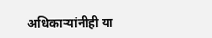अधिकाऱ्यांनीही या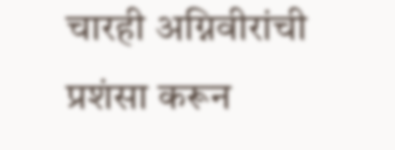चारही अग्निवीरांची प्रशंसा करून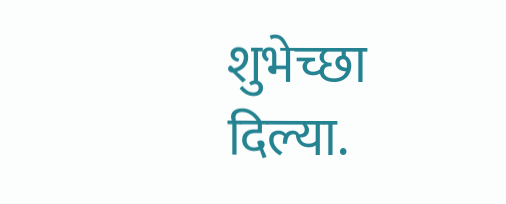शुभेच्छा दिल्या.